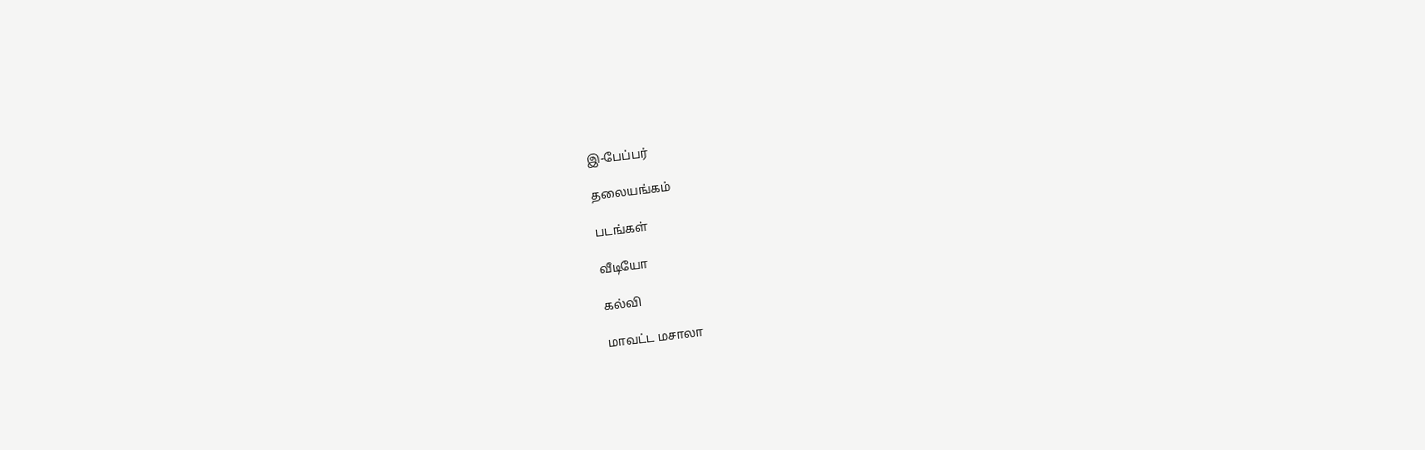இ-பேப்பர்

தலையங்கம்

படங்கள்

வீடியோ

கல்வி

மாவட்ட மசாலா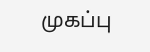முகப்பு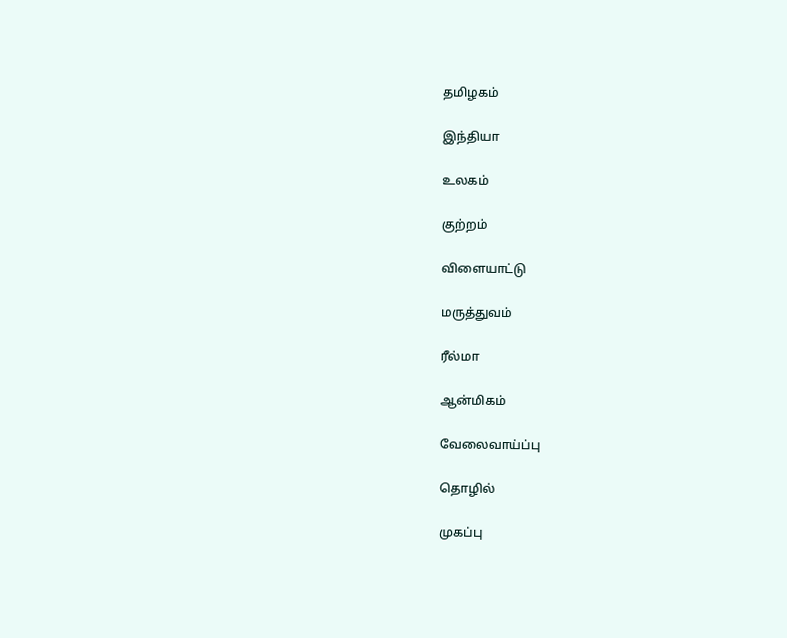தமிழகம்

இந்தியா

உலகம்

குற்றம்

விளையாட்டு

மருத்துவம்

ரீல்மா

ஆன்மிகம்

வேலைவாய்ப்பு

தொழில்

முகப்பு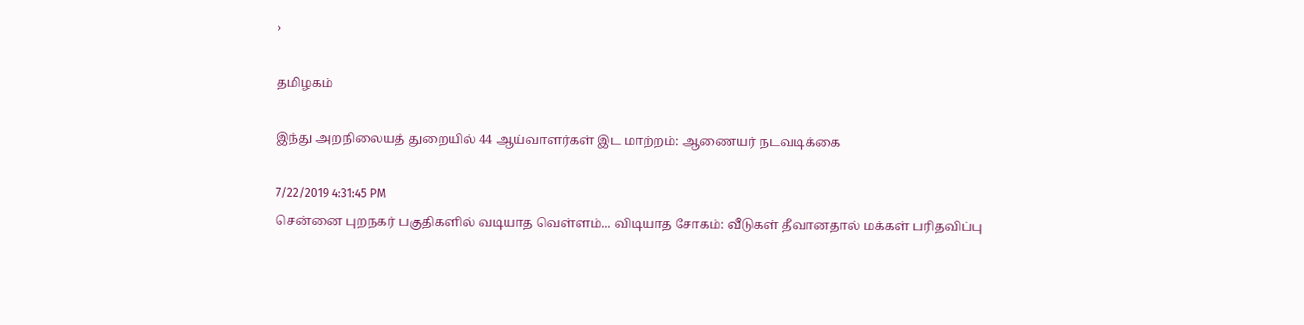›

தமிழகம்

இந்து அறநிலையத் துறையில் 44 ஆய்வாளர்கள் இட மாற்றம்: ஆணையர் நடவடிக்கை

7/22/2019 4:31:45 PM
சென்னை புறநகர் பகுதிகளில் வடியாத வெள்ளம்... விடியாத சோகம்: வீடுகள் தீவானதால் மக்கள் பரிதவிப்பு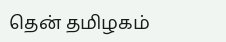தென் தமிழகம்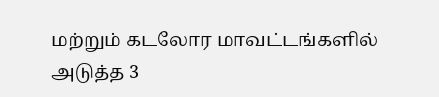மற்றும் கடலோர மாவட்டங்களில் அடுத்த 3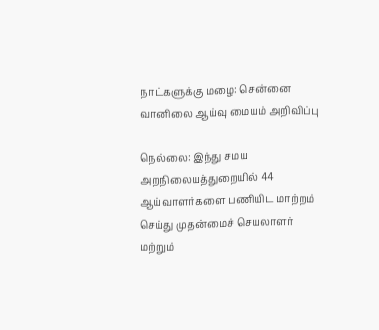நாட்களுக்கு மழை: சென்னை வானிலை ஆய்வு மையம் அறிவிப்பு

நெல்லை: இந்து சமய அறநிலையத்துறையில் 44 ஆய்வாளர்களை பணியிட மாற்றம் செய்து முதன்மைச் செயலாளர் மற்றும்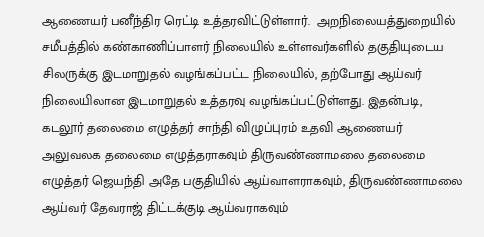ஆணையர் பனீந்திர ரெட்டி உத்தரவிட்டுள்ளார்.  அறநிலையத்துறையில் சமீபத்தில் கண்காணிப்பாளர் நிலையில் உள்ளவர்களில் தகுதியுடைய சிலருக்கு இடமாறுதல் வழங்கப்பட்ட நிலையில், தற்போது ஆய்வர் நிலையிலான இடமாறுதல் உத்தரவு வழங்கப்பட்டுள்ளது. இதன்படி, கடலூர் தலைமை எழுத்தர் சாந்தி விழுப்புரம் உதவி ஆணையர் அலுவலக தலைமை எழுத்தராகவும் திருவண்ணாமலை தலைமை எழுத்தர் ஜெயந்தி அதே பகுதியில் ஆய்வாளராகவும், திருவண்ணாமலை ஆய்வர் தேவராஜ் திட்டக்குடி ஆய்வராகவும்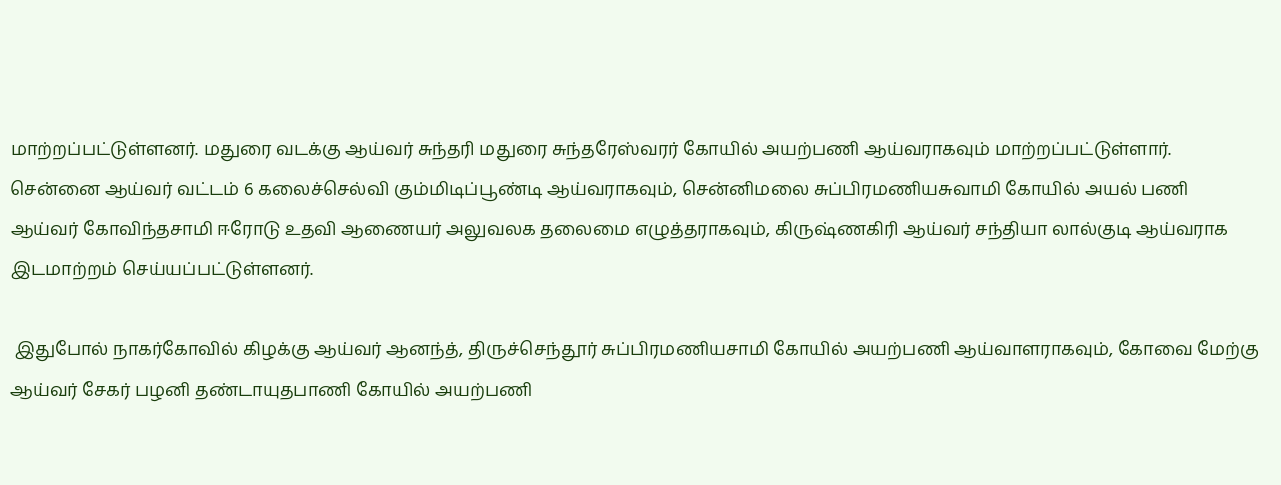மாற்றப்பட்டுள்ளனர். மதுரை வடக்கு ஆய்வர் சுந்தரி மதுரை சுந்தரேஸ்வரர் கோயில் அயற்பணி ஆய்வராகவும் மாற்றப்பட்டுள்ளார். சென்னை ஆய்வர் வட்டம் 6 கலைச்செல்வி கும்மிடிப்பூண்டி ஆய்வராகவும், சென்னிமலை சுப்பிரமணியசுவாமி கோயில் அயல் பணி ஆய்வர் கோவிந்தசாமி ஈரோடு உதவி ஆணையர் அலுவலக தலைமை எழுத்தராகவும், கிருஷ்ணகிரி ஆய்வர் சந்தியா லால்குடி ஆய்வராக இடமாற்றம் செய்யப்பட்டுள்ளனர்.

 இதுபோல் நாகர்கோவில் கிழக்கு ஆய்வர் ஆனந்த், திருச்செந்தூர் சுப்பிரமணியசாமி கோயில் அயற்பணி ஆய்வாளராகவும், கோவை மேற்கு ஆய்வர் சேகர் பழனி தண்டாயுதபாணி கோயில் அயற்பணி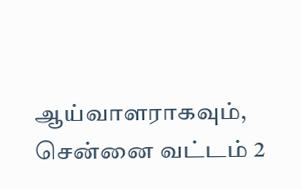ஆய்வாளராகவும், சென்னை வட்டம் 2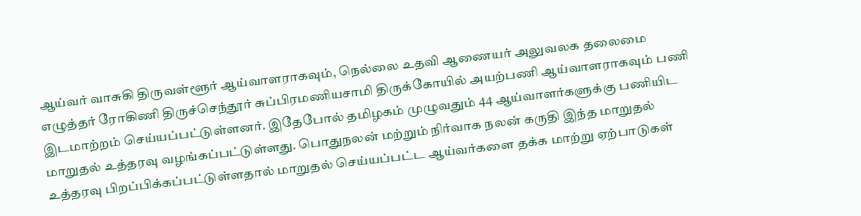ஆய்வர் வாசுகி திருவள்ளூர் ஆய்வாளராகவும், நெல்லை உதவி ஆணையர் அலுவலக தலைமை எழுத்தர் ரோகிணி திருச்செந்தூர் சுப்பிரமணியசாமி திருக்கோயில் அயற்பணி ஆய்வாளராகவும் பணி இடமாற்றம் செய்யப்பட்டுள்ளனர். இதேபோல் தமிழகம் முழுவதும் 44 ஆய்வாளர்களுக்கு பணியிட மாறுதல் உத்தரவு வழங்கப்பட்டுள்ளது. பொதுநலன் மற்றும் நிர்வாக நலன் கருதி இந்த மாறுதல் உத்தரவு பிறப்பிக்கப்பட்டுள்ளதால் மாறுதல் செய்யப்பட்ட ஆய்வர்களை தக்க மாற்று ஏற்பாடுகள்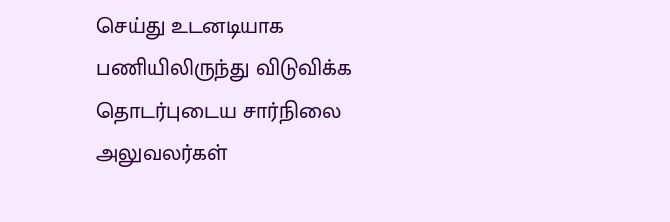செய்து உடனடியாக பணியிலிருந்து விடுவிக்க தொடர்புடைய சார்நிலை அலுவலர்கள்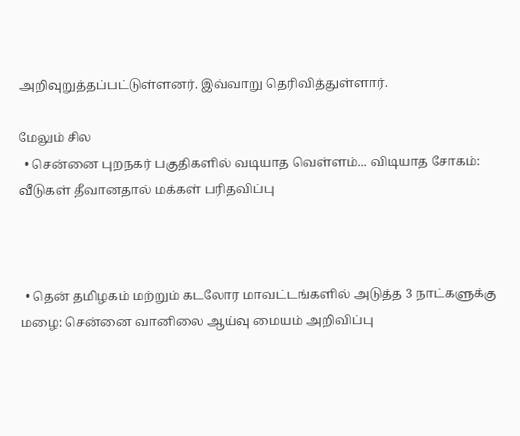அறிவுறுத்தப்பட்டுள்ளனர். இவ்வாறு தெரிவித்துள்ளார்.

மேலும் சில
  • சென்னை புறநகர் பகுதிகளில் வடியாத வெள்ளம்... விடியாத சோகம்: வீடுகள் தீவானதால் மக்கள் பரிதவிப்பு



  • தென் தமிழகம் மற்றும் கடலோர மாவட்டங்களில் அடுத்த 3 நாட்களுக்கு மழை: சென்னை வானிலை ஆய்வு மையம் அறிவிப்பு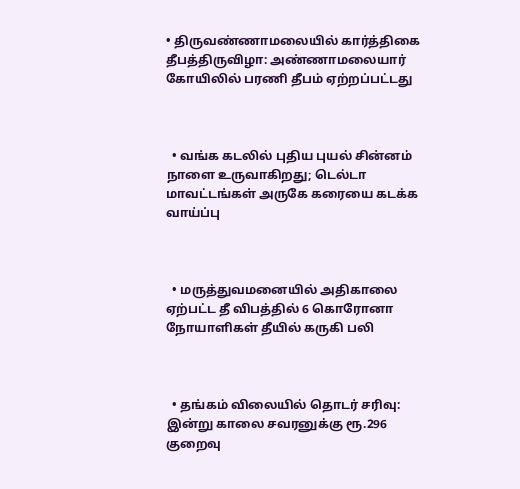• திருவண்ணாமலையில் கார்த்திகை தீபத்திருவிழா: அண்ணாமலையார் கோயிலில் பரணி தீபம் ஏற்றப்பட்டது



  • வங்க கடலில் புதிய புயல் சின்னம் நாளை உருவாகிறது; டெல்டா மாவட்டங்கள் அருகே கரையை கடக்க வாய்ப்பு



  • மருத்துவமனையில் அதிகாலை ஏற்பட்ட தீ விபத்தில் 6 கொரோனா நோயாளிகள் தீயில் கருகி பலி



  • தங்கம் விலையில் தொடர் சரிவு: இன்று காலை சவரனுக்கு ரூ.296 குறைவு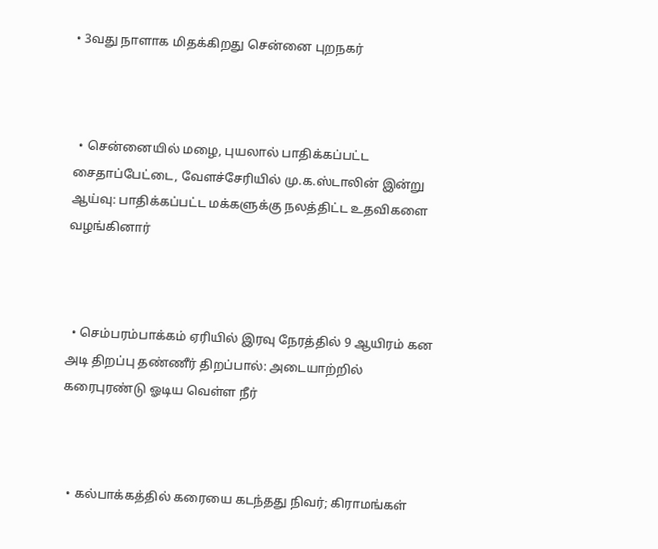• 3வது நாளாக மிதக்கிறது சென்னை புறநகர்



  • சென்னையில் மழை, புயலால் பாதிக்கப்பட்ட சைதாப்பேட்டை, வேளச்சேரியில் மு.க.ஸ்டாலின் இன்று ஆய்வு: பாதிக்கப்பட்ட மக்களுக்கு நலத்திட்ட உதவிகளை வழங்கினார்



  • செம்பரம்பாக்கம் ஏரியில் இரவு நேரத்தில் 9 ஆயிரம் கன அடி திறப்பு தண்ணீர் திறப்பால்: அடையாற்றில் கரைபுரண்டு ஓடிய வெள்ள நீர்



  • கல்பாக்கத்தில் கரையை கடந்தது நிவர்; கிராமங்கள்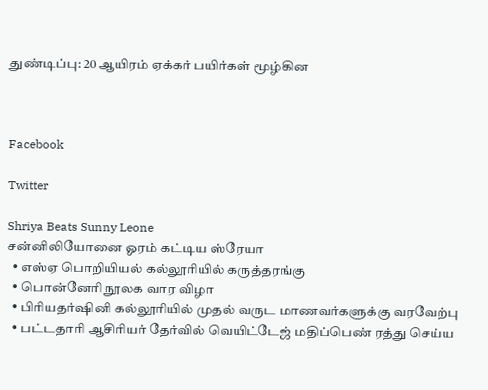துண்டிப்பு: 20 ஆயிரம் ஏக்கர் பயிர்கள் மூழ்கின



Facebook

Twitter

Shriya Beats Sunny Leone
சன்னிலியோனை ஓரம் கட்டிய ஸ்ரேயா
  • எஸ்ஏ பொறியியல் கல்லூரியில் கருத்தரங்கு
  • பொன்னேரி நூலக வார விழா
  • பிரியதர்ஷினி கல்லூரியில் முதல் வருட மாணவர்களுக்கு வரவேற்பு
  • பட்டதாரி ஆசிரியர் தேர்வில் வெயிட்டேஜ் மதிப்பெண் ரத்து செய்ய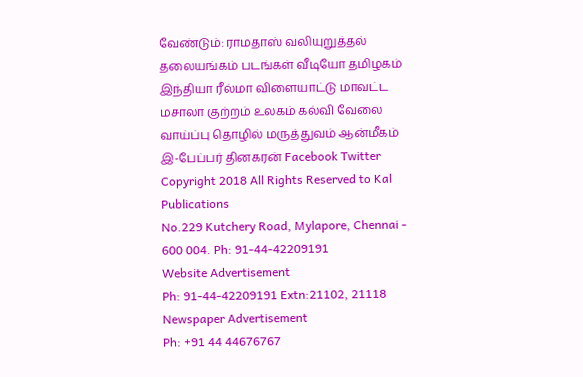வேண்டும்: ராமதாஸ் வலியுறுத்தல்
தலையங்கம் படங்கள் வீடியோ தமிழகம் இந்தியா ரீல்மா விளையாட்டு மாவட்ட மசாலா குற்றம் உலகம் கல்வி வேலை வாய்ப்பு தொழில் மருத்துவம் ஆன்மீகம் இ-பேப்பர் தினகரன் Facebook Twitter
Copyright 2018 All Rights Reserved to Kal Publications
No.229 Kutchery Road, Mylapore, Chennai - 600 004. Ph: 91-44-42209191
Website Advertisement
Ph: 91-44-42209191 Extn:21102, 21118
Newspaper Advertisement
Ph: +91 44 44676767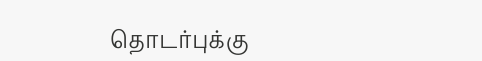தொடர்புக்கு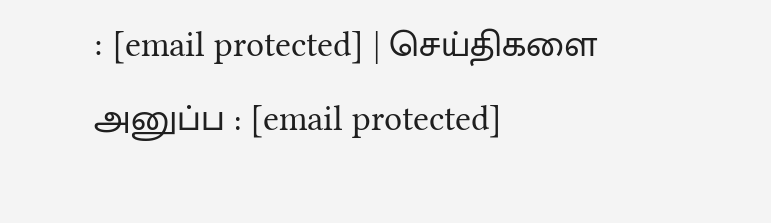: [email protected] | செய்திகளை அனுப்ப : [email protected]